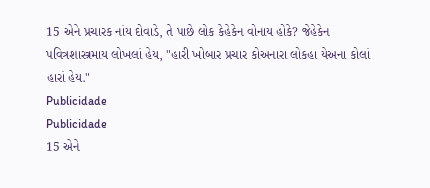15 એને પ્રચારક નાંય દોવાડે, તે પાછે લોક કેહેકેન વોનાય હોકે? જેહેકેન પવિત્રશાસ્ત્રમાય લોખલાં હેય, "હારી ખોબાર પ્રચાર કોઅનારા લોકહા યેઅના કોલાં હારાં હેય."
Publicidade
Publicidade
15 એને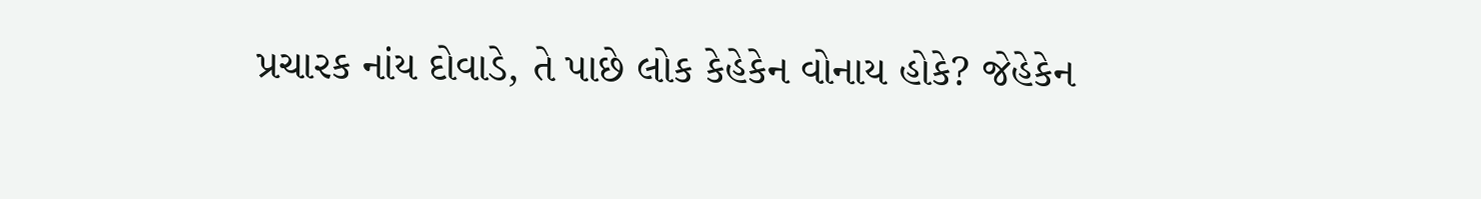પ્રચારક નાંય દોવાડે, તે પાછે લોક કેહેકેન વોનાય હોકે? જેહેકેન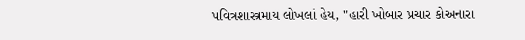પવિત્રશાસ્ત્રમાય લોખલાં હેય, "હારી ખોબાર પ્રચાર કોઅનારા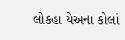લોકહા યેઅના કોલાં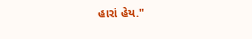હારાં હેય."